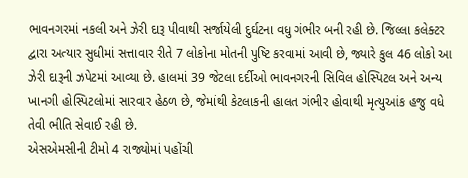ભાવનગરમાં નકલી અને ઝેરી દારૂ પીવાથી સર્જાયેલી દુર્ઘટના વધુ ગંભીર બની રહી છે. જિલ્લા કલેક્ટર દ્વારા અત્યાર સુધીમાં સત્તાવાર રીતે 7 લોકોના મોતની પુષ્ટિ કરવામાં આવી છે, જ્યારે કુલ 46 લોકો આ ઝેરી દારૂની ઝપેટમાં આવ્યા છે. હાલમાં 39 જેટલા દર્દીઓ ભાવનગરની સિવિલ હોસ્પિટલ અને અન્ય ખાનગી હોસ્પિટલોમાં સારવાર હેઠળ છે, જેમાંથી કેટલાકની હાલત ગંભીર હોવાથી મૃત્યુઆંક હજુ વધે તેવી ભીતિ સેવાઈ રહી છે.
એસએમસીની ટીમો 4 રાજ્યોમાં પહોંચી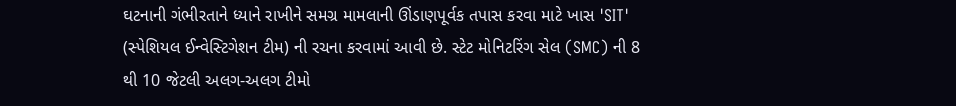ઘટનાની ગંભીરતાને ધ્યાને રાખીને સમગ્ર મામલાની ઊંડાણપૂર્વક તપાસ કરવા માટે ખાસ 'SIT' (સ્પેશિયલ ઈન્વેસ્ટિગેશન ટીમ) ની રચના કરવામાં આવી છે. સ્ટેટ મોનિટરિંગ સેલ (SMC) ની 8 થી 10 જેટલી અલગ-અલગ ટીમો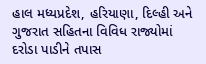હાલ મધ્યપ્રદેશ, હરિયાણા, દિલ્હી અને ગુજરાત સહિતના વિવિધ રાજ્યોમાં દરોડા પાડીને તપાસ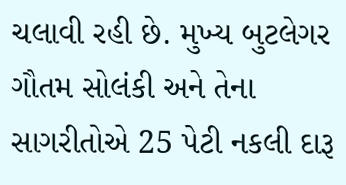ચલાવી રહી છે. મુખ્ય બુટલેગર ગૌતમ સોલંકી અને તેના સાગરીતોએ 25 પેટી નકલી દારૂ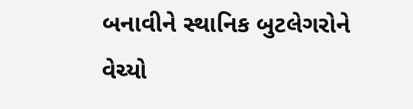બનાવીને સ્થાનિક બુટલેગરોને વેચ્યો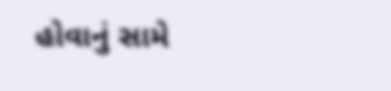હોવાનું સામે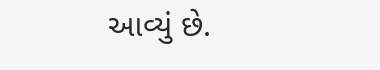આવ્યું છે.